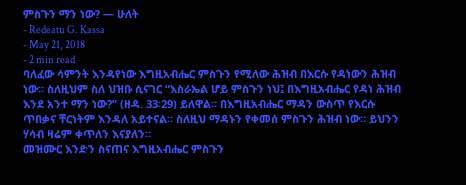ምስጉን ማን ነው? — ሁለት
- Redeatu G. Kassa
- May 21, 2018
- 2 min read
ባለፈው ሳምንት እንዳየነው እግዚአብሔር ምስጉን የሚለው ሕዝብ በእርሱ የዳነውን ሕዝብ ነው። ስለዚህም ስለ ህዝቡ ሲናገር “እስራኤል ሆይ ምስጉን ነህ፤ በእግዚአብሔር የዳነ ሕዝብ እንደ አንተ ማን ነው?” (ዘዳ. 33፡29) ይለዋል። በእግዚአብሔር ማዳን ውስጥ የእርሱ ጥበቃና ቸርነትም እንዳለ አይተናል። ስለዚህ ማዳኑን የቀመሰ ምስጉን ሕዝብ ነው። ይህንን ሃሳብ ዛሬም ቀጥለን እናያለን።
መዝሙር እንድን ስናጠና እግዚአብሔር ምስጉን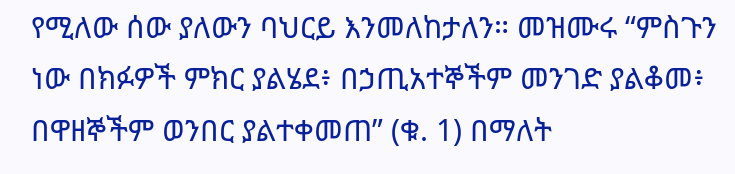የሚለው ሰው ያለውን ባህርይ እንመለከታለን። መዝሙሩ “ምስጉን ነው በክፉዎች ምክር ያልሄደ፥ በኃጢአተኞችም መንገድ ያልቆመ፥ በዋዘኞችም ወንበር ያልተቀመጠ” (ቁ. 1) በማለት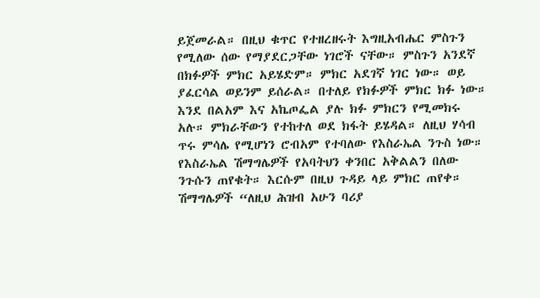ይጀመራል። በዚህ ቁጥር የተዘረዘሩት እግዚአብሔር ምስጉን የሚለው ሰው የማያደርጋቸው ነገሮች ናቸው። ምስጉን አንደኛ በክፉዎች ምክር አይሄድም። ምክር አደገኛ ነገር ነው። ወይ ያፈርሳል ወይንም ይሰራል። በተለይ የክፉዎች ምክር ክፉ ነው። እንደ በልአም እና አኬጦፌል ያሉ ክፉ ምክርን የሚመክሩ አሉ። ምክራቸውን የተከተለ ወደ ክፋት ይሄዳል። ለዚህ ሃሳብ ጥሩ ምሳሌ የሚሆነን ሮብአም የተባለው የእስራኤል ንጉስ ነው። የእስራኤል ሽማግሌዎች የአባትህን ቀንበር አቅልልን በለው ንጉሱን ጠየቁት። እርሱም በዚህ ጉዳይ ላይ ምክር ጠየቀ። ሽማግሌዎች “ለዚህ ሕዝብ አሁን ባሪያ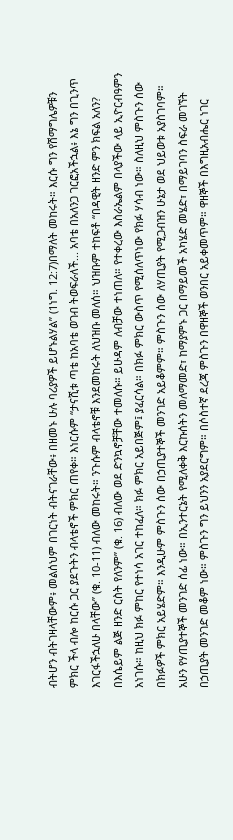ብትሆን ብትገዛላቸውም፥ መልሰህም በገርነት ብትናገራቸው፥ በዘመኑ ሁሉ ባሪያዎች ይሆኑልሃል” (1ነግ. 12:7)በማለት መከሩት። እርሱ ግን የሽማግሌዎቹን ምክር ችላ ብሎ ከርሱ ጋር ያደጉትን ብላቴኖች ምክር ጠየቀ። እነርሱም “ታናሺቱ ጣቴ ከአባቴ ወገብ ትወፍራለች... አባቴ በአለንጋ ገርፎአችኋል፥ እኔ ግን በጊንጥ እገርፋችኋለሁ በላቸው” (ቁ. 10-11) ብለው መከሩት። ንጉሱም ብላቴኖቹ እንደመከሩት ለህዝቡ መለሰ። ህዝቡም ተከፍቶ “በዳዊት ዘንድ ምን ክፍል አለን? በእሴይም ልጅ ዘንድ ርስት የለንም” (ቁ. 16) ብለው ወደ ድንኳኖቻቸው ተመለሱ። ይሁዳም ለብቻው ተነጠለ። የተቀረው እስራኤልም በላያችው ላይ ኢዮርብዓምን አነገሱ። ከዚህ ክፉ ምከር የተነሳ አገር ተከፈለ። ክፉ ምክር አይበጅም፤ ያፈርሳል። በክፉ ምክር ውስጥ የሚሰለጥነው የክፉ ሃሳብ ነው። ስለዚህ ምስጉን ሰው በክፉዎች ምክር አይሄድም። እንዲሁም ምስጉን ሰው በኃጢያተኞች መንገድ አይቆምም። ምስጉን ሰው ለሃጢያት የሚጋብዝን ሁኔታ ወደ ህይወቱ አያስገባም። አሁን የሃጢያተኞች መንገድ ሰፊ ነው። በኢንተርኔት የሚለቀቅ እርኩሰትን መለማመድ፣ ከማያምኑ ጋር በማይመች አካሄድ መሄድ፣ በማይገባን ስፍራ መገኘት በኃጢያት መንገድ መቆም ነው። ምስጉን ግን ይህንን አያደርግም። በሶስተኛ ደረጃ ምስጉን በዋዘኞች ወንበር አይቀመጥም። ዋዘኞች በእግዚአብሔር ነገር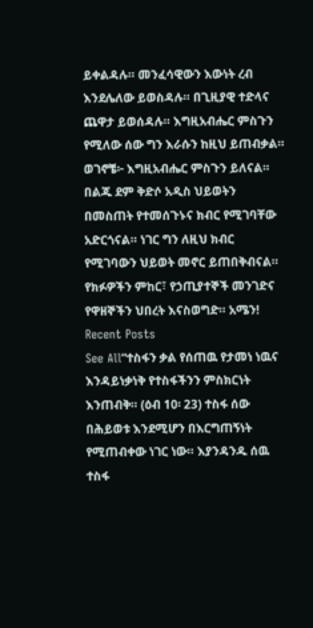ይቀልዳሉ። መንፈሳዊውን እውነት ረብ እንደሌለው ይወስዳሉ። በጊዚያዊ ተድላና ጨዋታ ይወሰዳሉ። እግዚአብሔር ምስጉን የሚለው ሰው ግን እራሱን ከዚህ ይጠብቃል።
ወገኖቼ፦ እግዚአብሔር ምስጉን ይለናል። በልጁ ደም ቅድሶ አዲስ ህይወትን በመስጠት የተመሰጉኑና ክብር የሚገባቸው አድርጎናል። ነገር ግን ለዚህ ክብር የሚገባውን ህይወት መኖር ይጠበቅብናል። የክፉዎችን ምከር፣ የኃጢያተኞች መንገድና የዋዘኞችን ህበረት እናስወግድ። አሜን!
Recent Posts
See All“ተስፋን ቃል የሰጠዉ የታመነ ነዉና እንዳይነቃነቅ የተስፋችንን ምስክርነት እንጠብቅ። (ዕብ 10፡ 23) ተስፋ ሰው በሕይወቱ እንደሚሆን በእርግጠኝነት የሚጠብቀው ነገር ነው። እያንዳንዱ ሰዉ ተስፋ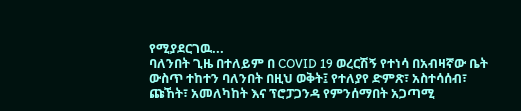የሚያደርገዉ...
ባለንበት ጊዜ በተለይም በ COVID 19 ወረርሽኝ የተነሳ በአብዛኛው ቤት ውስጥ ተከተን ባለንበት በዚህ ወቅት፤ የተለያየ ድምጽ፣ አስተሳሰብ፣ ጩኸት፣ አመለካከት እና ፕሮፓጋንዳ የምንሰማበት አጋጣሚ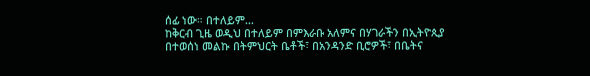ሰፊ ነው። በተለይም...
ከቅርብ ጊዜ ወዲህ በተለይም በምእራቡ አለምና በሃገራችን በኢትዮጲያ በተወሰነ መልኩ በትምህርት ቤቶች፣ በአንዳንድ ቢሮዎች፣ በቤትና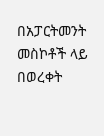በአፓርትመንት መስኮቶች ላይ በወረቀት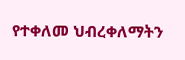የተቀለመ ህብረቀለማትን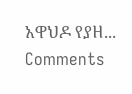አዋህዶ የያዘ...
Comments